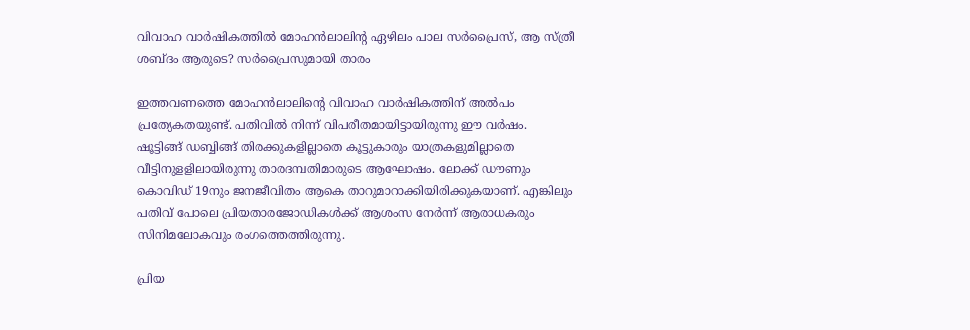വിവാഹ വാര്‍ഷികത്തിൽ മോഹൻലാലിന്റ ഏഴിലം പാല സർപ്രൈസ്, ആ സ്ത്രീ ശബ്ദം ആരുടെ? സർപ്രൈസുമായി താരം

ഇത്തവണത്തെ മോഹൻലാലിന്റെ വിവാഹ വാർഷികത്തിന് അൽപം പ്രത്യേകതയുണ്ട്. പതിവിൽ നിന്ന് വിപരീതമായിട്ടായിരുന്നു ഈ വർഷം. ഷൂട്ടിങ്ങ് ഡബ്ബിങ്ങ് തിരക്കുകളില്ലാതെ കൂട്ടുകാരും യാത്രകളുമില്ലാതെ വീട്ടിനുളളിലായിരുന്നു താരദമ്പതിമാരുടെ ആഘോഷം. ലോക്ക് ഡൗണും കൊവിഡ് 19നും ജനജീവിതം ആകെ താറുമാറാക്കിയിരിക്കുകയാണ്. എങ്കിലും പതിവ് പോലെ പ്രിയതാരജോഡികൾക്ക് ആശംസ നേർന്ന് ആരാധകരും സിനിമലോകവും രംഗത്തെത്തിരുന്നു.

പ്രിയ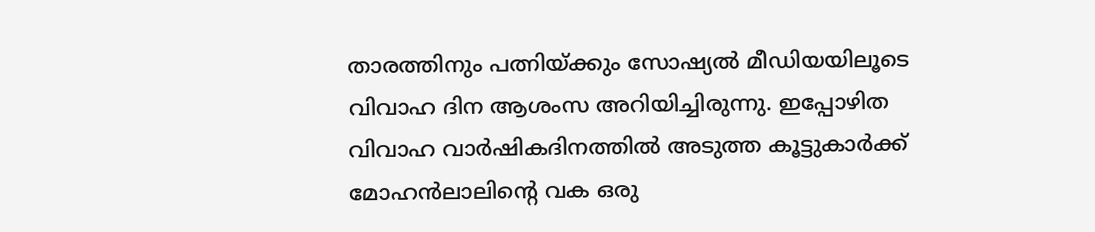താരത്തിനും പത്നിയ്ക്കും സോഷ്യൽ മീഡിയയിലൂടെ വിവാഹ ദിന ആശംസ അറിയിച്ചിരുന്നു. ഇപ്പോഴിത വിവാഹ വാര്‍ഷികദിനത്തില്‍ അടുത്ത കൂട്ടുകാർക്ക് മോഹൻലാലിന്റെ വക ഒരു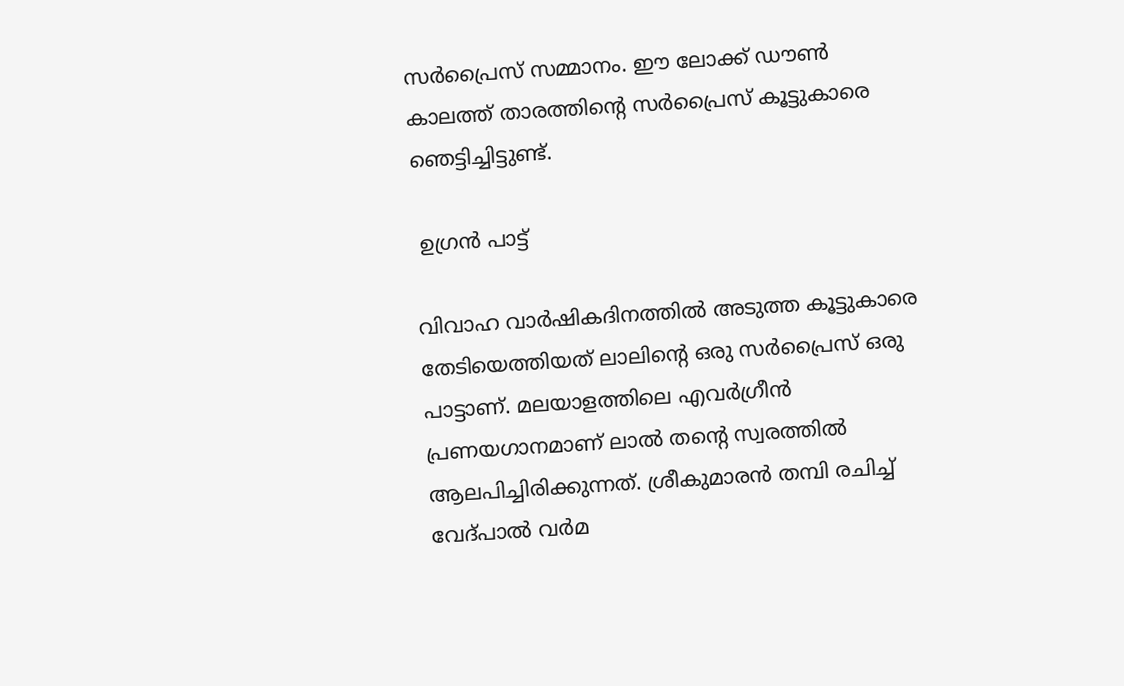സർപ്രൈസ് സമ്മാനം. ഈ ലോക്ക് ഡൗൺ കാലത്ത് താരത്തിന്റെ സർപ്രൈസ് കൂട്ടുകാരെ ഞെട്ടിച്ചിട്ടുണ്ട്.

 ഉഗ്രൻ പാട്ട്

വിവാഹ വാര്‍ഷികദിനത്തില്‍ അടുത്ത കൂട്ടുകാരെ തേടിയെത്തിയത് ലാലിന്റെ ഒരു സര്‍പ്രൈസ് ഒരു പാട്ടാണ്. മലയാളത്തിലെ എവർഗ്രീൻ പ്രണയഗാനമാണ് ലാൽ തന്റെ സ്വരത്തിൽ ആലപിച്ചിരിക്കുന്നത്. ശ്രീകുമാരന്‍ തമ്പി രചിച്ച് വേദ്പാല്‍ വര്‍മ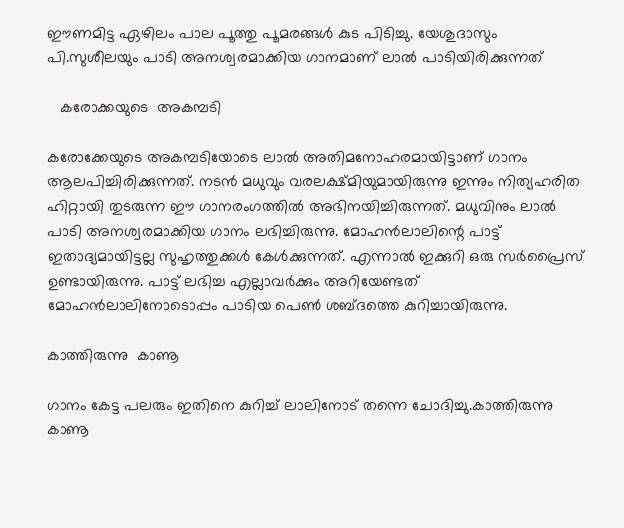ഈണമിട്ട ഏഴിലം പാല പൂത്തു പൂമരങ്ങള്‍ കുട പിടിച്ചു. യേശുദാസും പി.സുശീലയും പാടി അനശ്വരമാക്കിയ ഗാനമാണ് ലാൽ പാടിയിരിക്കുന്നത്

   കരോക്കയുടെ  അകമ്പടി

കരോക്കേയുടെ അകമ്പടിയോടെ ലാല്‍ അതിമനോഹരമായിട്ടാണ് ഗാനം ആലപിച്ചിരിക്കുന്നത്. നടൻ മധുവും വരലക്ഷ്മിയുമായിരുന്നു ഇന്നും നിത്യഹരിത ഹിറ്റായി തുടരുന്ന ഈ ഗാനരംഗത്തിൽ അഭിനയിച്ചിരുന്നത്. മധുവിനും ലാൽ പാടി അനശ്വരമാക്കിയ ഗാനം ലഭിച്ചിരുന്നു. മോഹൻലാലിന്റെ പാട്ട് ഇതാദ്യമായിട്ടല്ല സുഹൃത്തുക്കൾ കേൾക്കുന്നത്. എന്നാൽ ഇക്കുറി ഒരു സർപ്രൈസ് ഉണ്ടായിരുന്നു. പാട്ട് ലഭിച്ച എല്ലാവർക്കും അറിയേണ്ടത് മോഹൻലാലിനോടൊപ്പം പാടിയ പെൺ ശബ്ദത്തെ കുറിച്ചായിരുന്നു.

കാത്തിരുന്നു  കാണൂ

ഗാനം കേട്ട പലരും ഇതിനെ കുറിച്ച് ലാലിനോട് തന്നെ ചോദിച്ചു.കാത്തിരുന്നു കാണൂ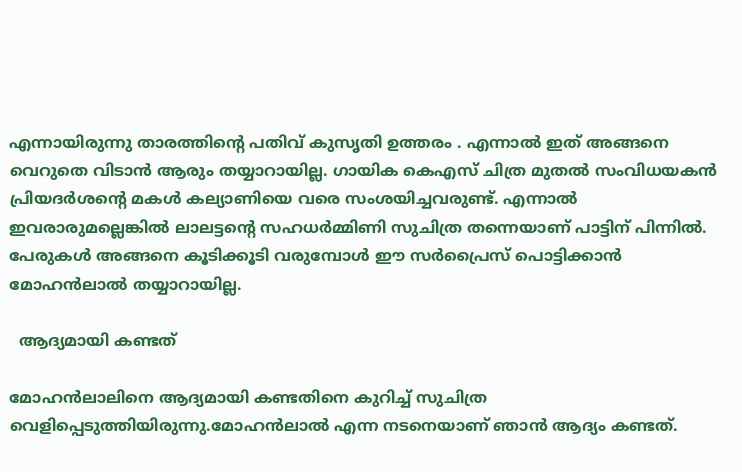എന്നായിരുന്നു താരത്തിന്റെ പതിവ് കുസൃതി ഉത്തരം . എന്നാൽ ഇത് അങ്ങനെ വെറുതെ വിടാൻ ആരും തയ്യാറായില്ല. ഗായിക കെഎസ് ചിത്ര മുതൽ സംവിധയകൻ പ്രിയദർശന്റെ മകൾ കല്യാണിയെ വരെ സംശയിച്ചവരുണ്ട്. എന്നാൽ ഇവരാരുമല്ലെങ്കിൽ ലാലട്ടന്റെ സഹധർമ്മിണി സുചിത്ര തന്നെയാണ് പാട്ടിന് പിന്നിൽ. പേരുകൾ അങ്ങനെ കൂടിക്കൂടി വരുമ്പോൾ ഈ സർപ്രൈസ് പൊട്ടിക്കാൻ മോഹൻലാൽ തയ്യാറായില്ല.

  ആദ്യമായി കണ്ടത്

മോഹൻലാലിനെ ആദ്യമായി കണ്ടതിനെ കുറിച്ച് സുചിത്ര വെളിപ്പെടുത്തിയിരുന്നു.മോഹന്‍ലാല്‍ എന്ന നടനെയാണ് ഞാന്‍ ആദ്യം കണ്ടത്.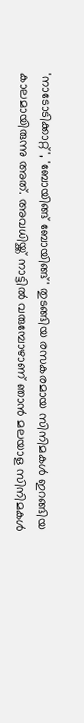'നാടോടിക്കാറ്റ്', 'ബോയിങ്ങ് ബോയിങ്ങ്' തുടങ്ങിയ രസകരമായ സിനിമകള്‍ ഇറങ്ങിയ കാലമായിരുന്നു അത്. അവധിയ്ക്ക് നാട്ടിൽ വരുമ്പോഴാണ് ഞാൻ മലയാള സിനിമകൾ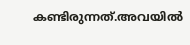കണ്ടിരുന്നത്.അവയില്‍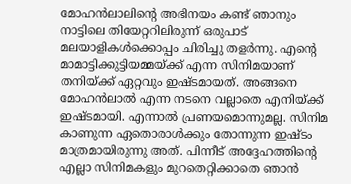മോഹന്‍ലാലിന്റെ അഭിനയം കണ്ട് ഞാനും നാട്ടിലെ തിയേറ്ററിലിരുന്ന് ഒരുപാട് മലയാളികള്‍ക്കൊപ്പം ചിരിച്ചു തളര്‍ന്നു. എന്റെ മാമാട്ടിക്കുട്ടിയമ്മയ്ക്ക് എന്ന സിനിമയാണ് തനിയ്ക്ക് ഏറ്റവും ഇഷ്ടമായത്. അങ്ങനെ മോഹൻലാൽ എന്ന നടനെ വല്ലാതെ എനിയ്ക്ക് ഇഷ്ടമായി. എന്നാൽ പ്രണയമൊന്നുമല്ല. സിനിമ കാണുന്ന ഏതൊരാൾക്കും തോന്നുന്ന ഇഷ്ടം മാത്രമായിരുന്നു അത്. പിന്നീട് അദ്ദേഹത്തിന്റെ എല്ലാ സിനിമകളും മുറതെറ്റിക്കാതെ ഞാൻ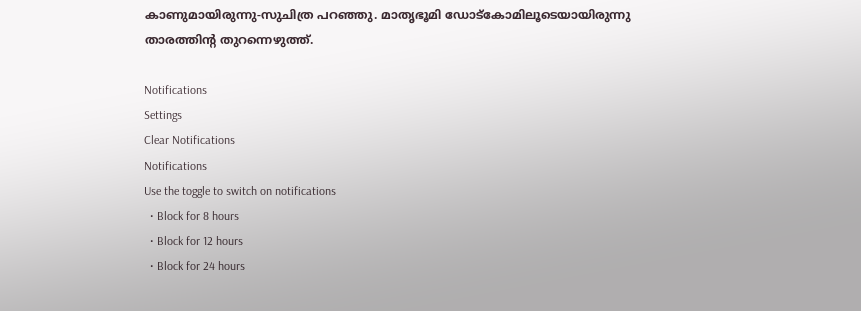കാണുമായിരുന്നു-സുചിത്ര പറഞ്ഞു. മാതൃഭൂമി ഡോട്കോമിലൂടെയായിരുന്നു താരത്തിന്റ തുറന്നെഴുത്ത്.

Notifications
Settings
Clear Notifications
Notifications
Use the toggle to switch on notifications
  • Block for 8 hours
  • Block for 12 hours
  • Block for 24 hours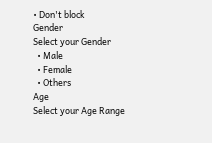• Don't block
Gender
Select your Gender
  • Male
  • Female
  • Others
Age
Select your Age Range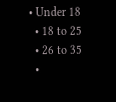• Under 18
  • 18 to 25
  • 26 to 35
  •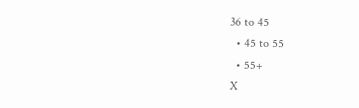36 to 45
  • 45 to 55
  • 55+
X